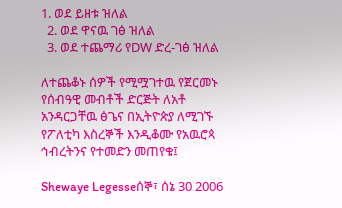1. ወደ ይዘቱ ዝለል
  2. ወደ ዋናዉ ገፅ ዝለል
  3. ወደ ተጨማሪ የDW ድረ-ገፅ ዝለል

ለተጨቆኑ ሰዎች የሚሟገተዉ የጀርመኑ የሰብዓዊ መብቶች ድርጅት ለአቶ አንዳርጋቸዉ ፅጌና በኢትዮጵያ ለሚገኙ የፖለቲካ እስረኞች እንዲቆሙ የአዉሮጳ ኅብረትንና የተመድን መጠየቁ፤

Shewaye Legesseሰኞ፣ ሰኔ 30 2006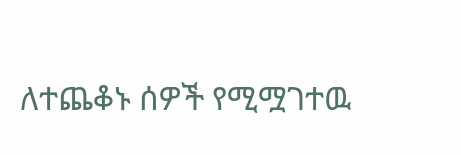ለተጨቆኑ ሰዎች የሚሟገተዉ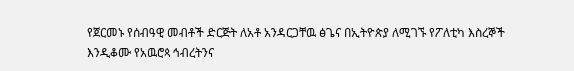የጀርመኑ የሰብዓዊ መብቶች ድርጅት ለአቶ አንዳርጋቸዉ ፅጌና በኢትዮጵያ ለሚገኙ የፖለቲካ እስረኞች እንዲቆሙ የአዉሮጳ ኅብረትንና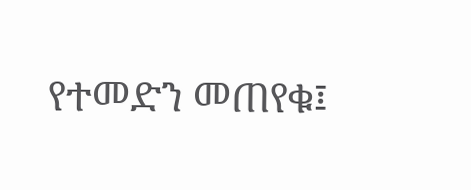የተመድን መጠየቁ፤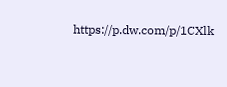https://p.dw.com/p/1CXlk